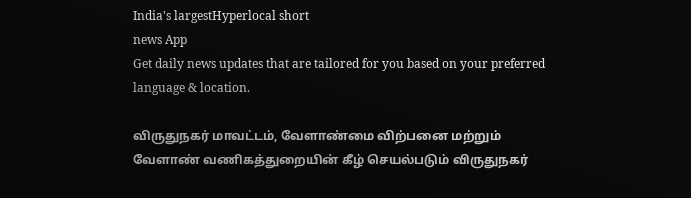India's largestHyperlocal short
news App
Get daily news updates that are tailored for you based on your preferred language & location.

விருதுநகர் மாவட்டம், வேளாண்மை விற்பனை மற்றும் வேளாண் வணிகத்துறையின் கீழ் செயல்படும் விருதுநகர்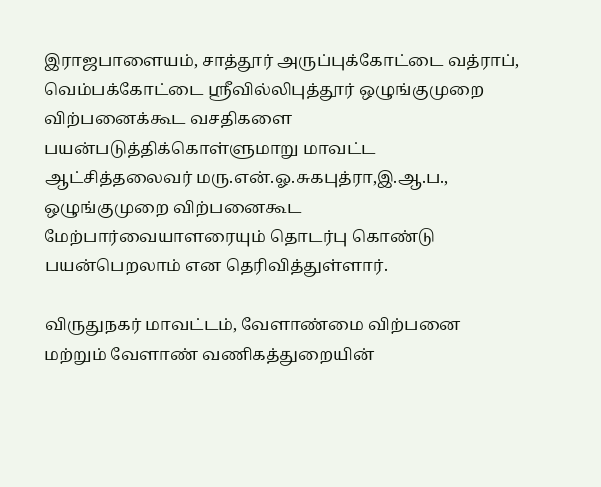இராஜபாளையம், சாத்தூர் அருப்புக்கோட்டை வத்ராப், வெம்பக்கோட்டை ஸ்ரீவில்லிபுத்தூர் ஒழுங்குமுறை விற்பனைக்கூட வசதிகளை பயன்படுத்திக்கொள்ளுமாறு மாவட்ட ஆட்சித்தலைவர் மரு.என்.ஓ.சுகபுத்ரா,இ.ஆ.ப., ஒழுங்குமுறை விற்பனைகூட மேற்பார்வையாளரையும் தொடர்பு கொண்டு பயன்பெறலாம் என தெரிவித்துள்ளார்.

விருதுநகர் மாவட்டம், வேளாண்மை விற்பனை மற்றும் வேளாண் வணிகத்துறையின்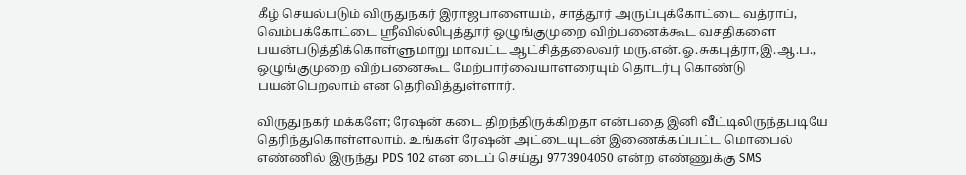கீழ் செயல்படும் விருதுநகர் இராஜபாளையம், சாத்தூர் அருப்புக்கோட்டை வத்ராப், வெம்பக்கோட்டை ஸ்ரீவில்லிபுத்தூர் ஒழுங்குமுறை விற்பனைக்கூட வசதிகளை பயன்படுத்திக்கொள்ளுமாறு மாவட்ட ஆட்சித்தலைவர் மரு.என்.ஓ.சுகபுத்ரா,இ.ஆ.ப., ஒழுங்குமுறை விற்பனைகூட மேற்பார்வையாளரையும் தொடர்பு கொண்டு பயன்பெறலாம் என தெரிவித்துள்ளார்.

விருதுநகர் மக்களே; ரேஷன் கடை திறந்திருக்கிறதா என்பதை இனி வீட்டிலிருந்தபடியே தெரிந்துகொள்ளலாம். உங்கள் ரேஷன் அட்டையுடன் இணைக்கப்பட்ட மொபைல் எண்ணில் இருந்து PDS 102 என டைப் செய்து 9773904050 என்ற எண்ணுக்கு SMS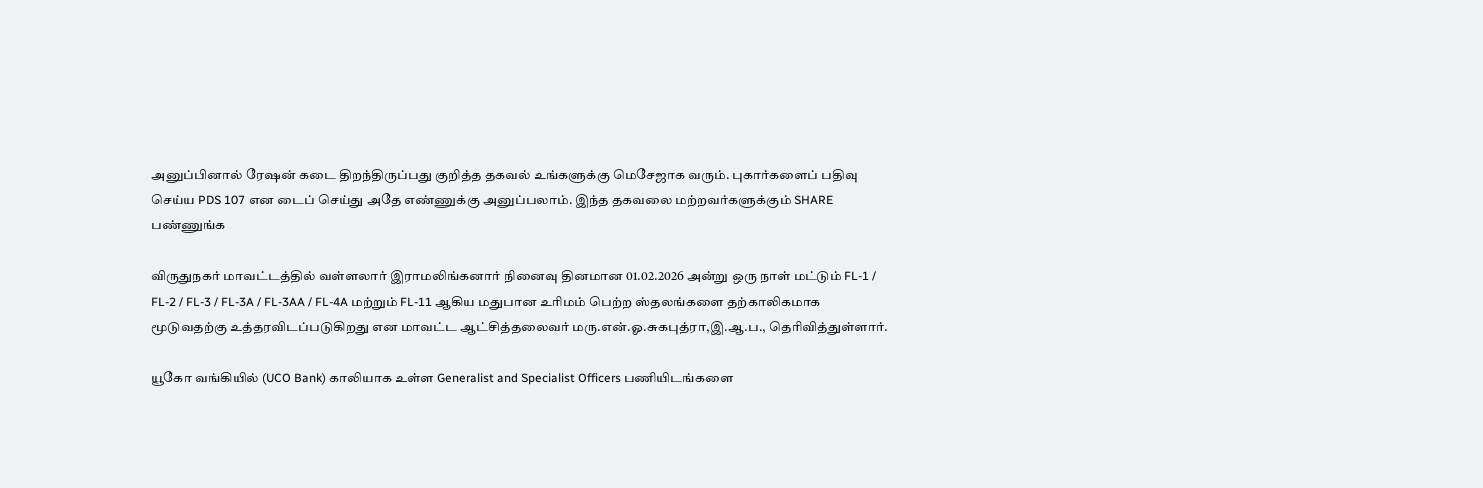அனுப்பினால் ரேஷன் கடை திறந்திருப்பது குறித்த தகவல் உங்களுக்கு மெசேஜாக வரும். புகார்களைப் பதிவு செய்ய PDS 107 என டைப் செய்து அதே எண்ணுக்கு அனுப்பலாம். இந்த தகவலை மற்றவர்களுக்கும் SHARE பண்ணுங்க

விருதுநகர் மாவட்டத்தில் வள்ளலார் இராமலிங்கனார் நினைவு தினமான 01.02.2026 அன்று ஒரு நாள் மட்டும் FL-1 / FL-2 / FL-3 / FL-3A / FL-3AA / FL-4A மற்றும் FL-11 ஆகிய மதுபான உரிமம் பெற்ற ஸ்தலங்களை தற்காலிகமாக மூடுவதற்கு உத்தரவிடப்படுகிறது என மாவட்ட ஆட்சித்தலைவர் மரு.என்.ஓ.சுகபுத்ரா,இ.ஆ.ப., தெரிவித்துள்ளார்.

யூகோ வங்கியில் (UCO Bank) காலியாக உள்ள Generalist and Specialist Officers பணியிடங்களை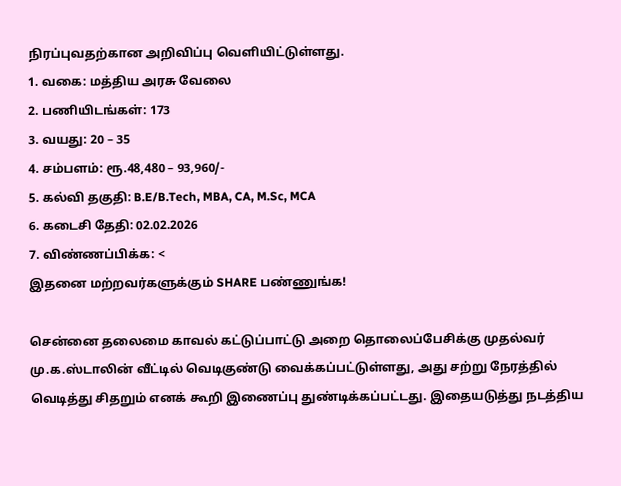நிரப்புவதற்கான அறிவிப்பு வெளியிட்டுள்ளது.
1. வகை: மத்திய அரசு வேலை
2. பணியிடங்கள்: 173
3. வயது: 20 – 35
4. சம்பளம்: ரூ.48,480 – 93,960/-
5. கல்வி தகுதி: B.E/B.Tech, MBA, CA, M.Sc, MCA
6. கடைசி தேதி: 02.02.2026
7. விண்ணப்பிக்க: <
இதனை மற்றவர்களுக்கும் SHARE பண்ணுங்க!

சென்னை தலைமை காவல் கட்டுப்பாட்டு அறை தொலைப்பேசிக்கு முதல்வர் மு.க.ஸ்டாலின் வீட்டில் வெடிகுண்டு வைக்கப்பட்டுள்ளது, அது சற்று நேரத்தில் வெடித்து சிதறும் எனக் கூறி இணைப்பு துண்டிக்கப்பட்டது. இதையடுத்து நடத்திய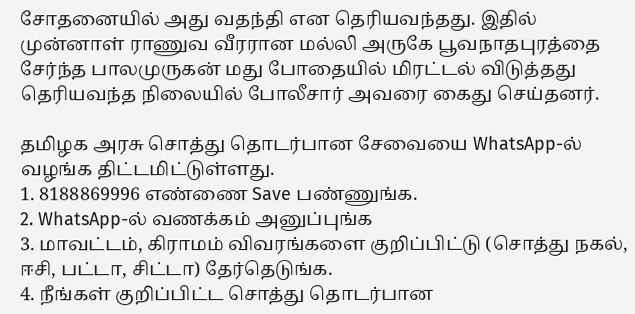சோதனையில் அது வதந்தி என தெரியவந்தது. இதில் முன்னாள் ராணுவ வீரரான மல்லி அருகே பூவநாதபுரத்தை சேர்ந்த பாலமுருகன் மது போதையில் மிரட்டல் விடுத்தது தெரியவந்த நிலையில் போலீசார் அவரை கைது செய்தனர்.

தமிழக அரசு சொத்து தொடர்பான சேவையை WhatsApp-ல் வழங்க திட்டமிட்டுள்ளது.
1. 8188869996 எண்ணை Save பண்ணுங்க.
2. WhatsApp-ல் வணக்கம் அனுப்புங்க
3. மாவட்டம், கிராமம் விவரங்களை குறிப்பிட்டு (சொத்து நகல், ஈசி, பட்டா, சிட்டா) தேர்தெடுங்க.
4. நீங்கள் குறிப்பிட்ட சொத்து தொடர்பான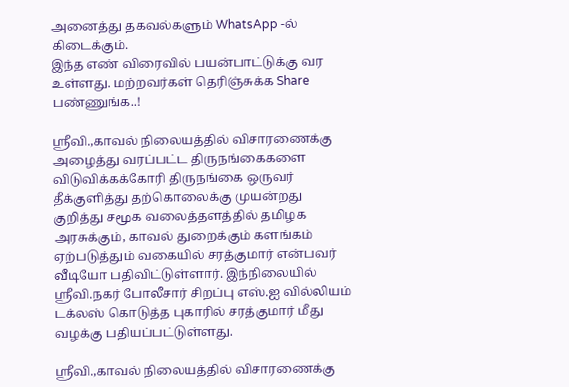அனைத்து தகவல்களும் WhatsApp -ல் கிடைக்கும்.
இந்த எண் விரைவில் பயன்பாட்டுக்கு வர உள்ளது. மற்றவர்கள் தெரிஞ்சுக்க Share பண்ணுங்க..!

ஶ்ரீவி.,காவல் நிலையத்தில் விசாரணைக்கு அழைத்து வரப்பட்ட திருநங்கைகளை விடுவிக்கக்கோரி திருநங்கை ஒருவர் தீக்குளித்து தற்கொலைக்கு முயன்றது குறித்து சமூக வலைத்தளத்தில் தமிழக அரசுக்கும், காவல் துறைக்கும் களங்கம் ஏற்படுத்தும் வகையில் சரத்குமார் என்பவர் வீடியோ பதிவிட்டுள்ளார். இந்நிலையில் ஸ்ரீவி.நகர் போலீசார் சிறப்பு எஸ்.ஐ வில்லியம் டக்லஸ் கொடுத்த புகாரில் சரத்குமார் மீது வழக்கு பதியப்பட்டுள்ளது.

ஶ்ரீவி.,காவல் நிலையத்தில் விசாரணைக்கு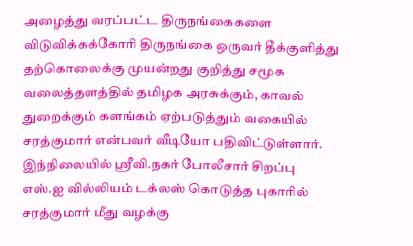அழைத்து வரப்பட்ட திருநங்கைகளை விடுவிக்கக்கோரி திருநங்கை ஒருவர் தீக்குளித்து தற்கொலைக்கு முயன்றது குறித்து சமூக வலைத்தளத்தில் தமிழக அரசுக்கும், காவல் துறைக்கும் களங்கம் ஏற்படுத்தும் வகையில் சரத்குமார் என்பவர் வீடியோ பதிவிட்டுள்ளார். இந்நிலையில் ஸ்ரீவி.நகர் போலீசார் சிறப்பு எஸ்.ஐ வில்லியம் டக்லஸ் கொடுத்த புகாரில் சரத்குமார் மீது வழக்கு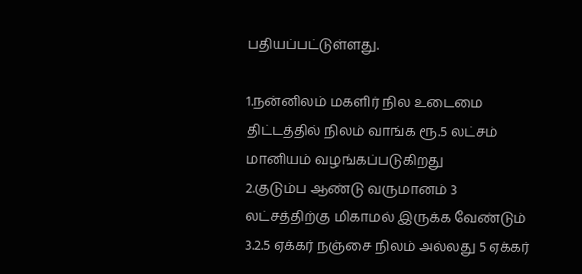பதியப்பட்டுள்ளது.

1.நன்னிலம் மகளிர் நில உடைமை திட்டத்தில் நிலம் வாங்க ரூ.5 லட்சம் மானியம் வழங்கப்படுகிறது
2.குடும்ப ஆண்டு வருமானம் 3 லட்சத்திற்கு மிகாமல் இருக்க வேண்டும்
3.2.5 ஏக்கர் நஞ்சை நிலம் அல்லது 5 ஏக்கர்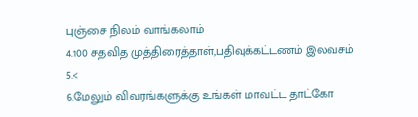புஞ்சை நிலம் வாங்கலாம்
4.100 சதவித முத்திரைத்தாள்,பதிவுக்கட்டணம் இலவசம்
5.<
6.மேலும் விவரங்களுக்கு உங்கள் மாவட்ட தாட்கோ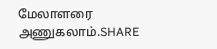மேலாளரை அணுகலாம்.SHARE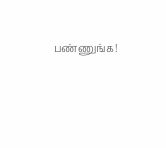பண்ணுங்க!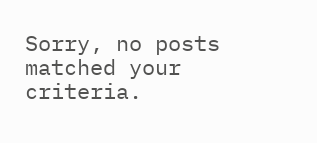Sorry, no posts matched your criteria.